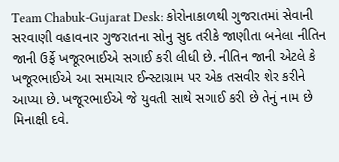Team Chabuk-Gujarat Desk: કોરોનાકાળથી ગુજરાતમાં સેવાની સરવાણી વહાવનાર ગુજરાતના સોનુ સુદ તરીકે જાણીતા બનેલા નીતિન જાની ઉર્ફે ખજૂરભાઈએ સગાઈ કરી લીધી છે. નીતિન જાની એટલે કે ખજૂરભાઈએ આ સમાચાર ઈન્સ્ટાગ્રામ પર એક તસવીર શેર કરીને આપ્યા છે. ખજૂરભાઈએ જે યુવતી સાથે સગાઈ કરી છે તેનું નામ છે મિનાક્ષી દવે.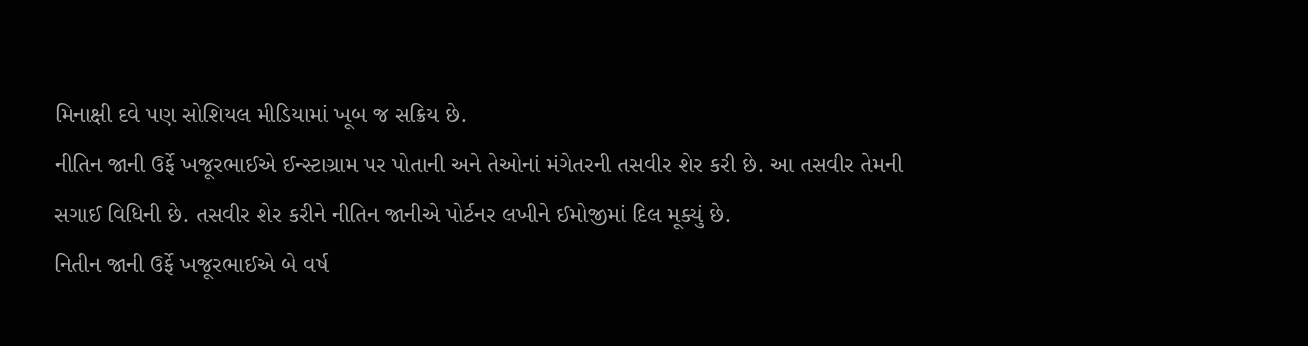મિનાક્ષી દવે પણ સોશિયલ મીડિયામાં ખૂબ જ સક્રિય છે.
નીતિન જાની ઉર્ફે ખજૂરભાઈએ ઈન્સ્ટાગ્રામ પર પોતાની અને તેઓનાં મંગેતરની તસવીર શેર કરી છે. આ તસવીર તેમની સગાઈ વિધિની છે. તસવીર શેર કરીને નીતિન જાનીએ પોર્ટનર લખીને ઈમોજીમાં દિલ મૂક્યું છે.
નિતીન જાની ઉર્ફે ખજૂરભાઈએ બે વર્ષ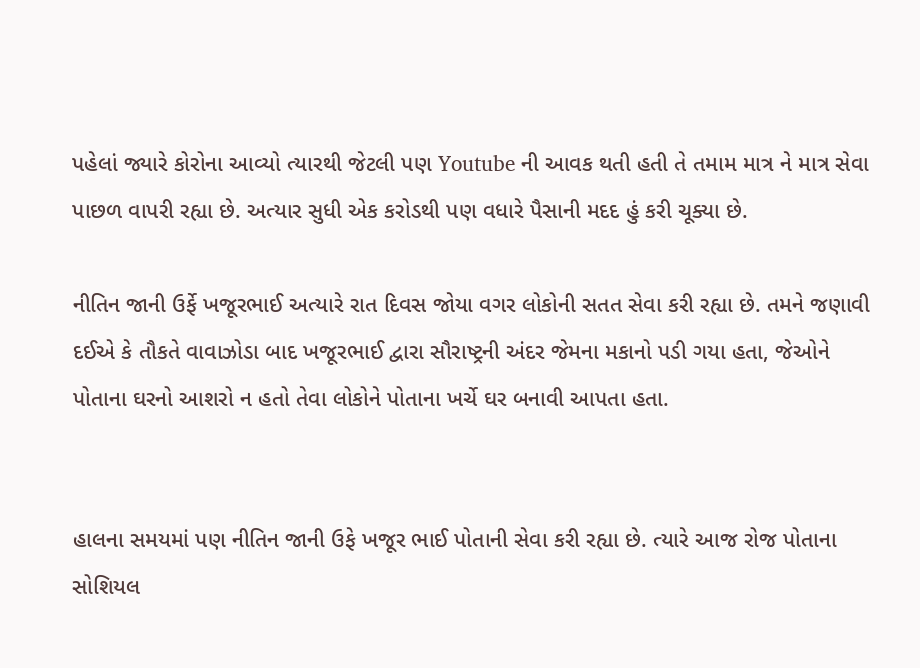પહેલાં જ્યારે કોરોના આવ્યો ત્યારથી જેટલી પણ Youtube ની આવક થતી હતી તે તમામ માત્ર ને માત્ર સેવા પાછળ વાપરી રહ્યા છે. અત્યાર સુધી એક કરોડથી પણ વધારે પૈસાની મદદ હું કરી ચૂક્યા છે.

નીતિન જાની ઉર્ફે ખજૂરભાઈ અત્યારે રાત દિવસ જોયા વગર લોકોની સતત સેવા કરી રહ્યા છે. તમને જણાવી દઈએ કે તૌકતે વાવાઝોડા બાદ ખજૂરભાઈ દ્વારા સૌરાષ્ટ્રની અંદર જેમના મકાનો પડી ગયા હતા, જેઓને પોતાના ઘરનો આશરો ન હતો તેવા લોકોને પોતાના ખર્ચે ઘર બનાવી આપતા હતા.


હાલના સમયમાં પણ નીતિન જાની ઉફે ખજૂર ભાઈ પોતાની સેવા કરી રહ્યા છે. ત્યારે આજ રોજ પોતાના સોશિયલ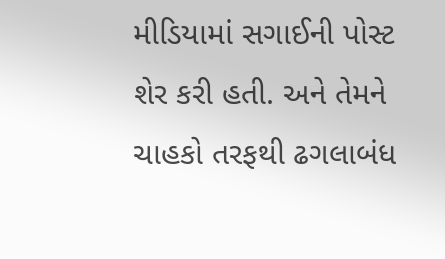મીડિયામાં સગાઈની પોસ્ટ શેર કરી હતી. અને તેમને ચાહકો તરફથી ઢગલાબંધ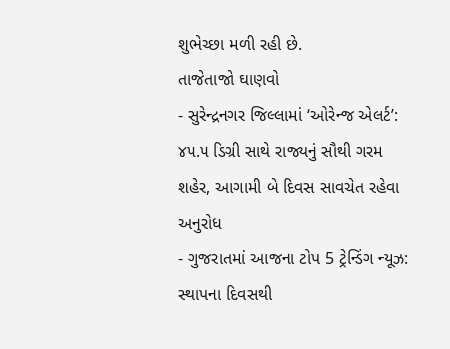શુભેચ્છા મળી રહી છે.
તાજેતાજો ઘાણવો
- સુરેન્દ્રનગર જિલ્લામાં ‘ઓરેન્જ એલર્ટ’: ૪૫.૫ ડિગ્રી સાથે રાજ્યનું સૌથી ગરમ શહેર, આગામી બે દિવસ સાવચેત રહેવા અનુરોધ
- ગુજરાતમાં આજના ટોપ 5 ટ્રેન્ડિંગ ન્યૂઝ: સ્થાપના દિવસથી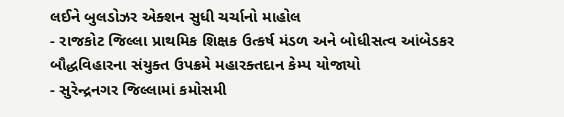લઈને બુલડોઝર એક્શન સુધી ચર્ચાનો માહોલ
- રાજકોટ જિલ્લા પ્રાથમિક શિક્ષક ઉત્કર્ષ મંડળ અને બોધીસત્વ આંબેડકર બૌદ્ધવિહારના સંયુક્ત ઉપક્રમે મહારક્તદાન કેમ્પ યોજાયો
- સુરેન્દ્રનગર જિલ્લામાં કમોસમી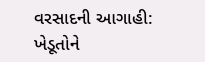વરસાદની આગાહી: ખેડૂતોને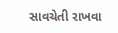સાવચેતી રાખવા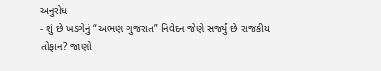અનુરોધ
- શું છે ખડગેનું “અભણ ગુજરાત” નિવેદન જેણે સર્જ્યું છે રાજકીય તોફાન? જાણો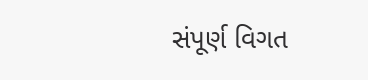સંપૂર્ણ વિગત